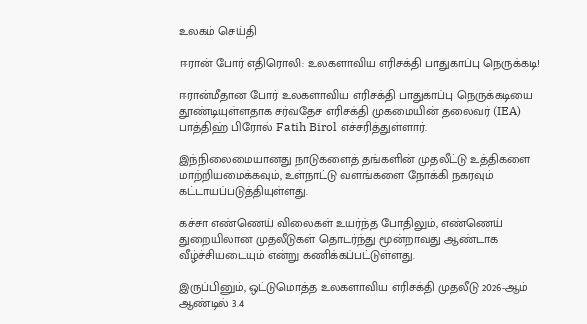உலகம் செய்தி

ஈரான் போர் எதிரொலி: உலகளாவிய எரிசக்தி பாதுகாப்பு நெருக்கடி!

ஈரான்மீதான போர் உலகளாவிய எரிசக்தி பாதுகாப்பு நெருக்கடியை தூண்டியுள்ளதாக சர்வதேச எரிசக்தி முகமையின் தலைவர் (IEA) பாத்திஹ் பிரோல் Fatih Birol எச்சரித்துள்ளார்.

இந்நிலைமையானது நாடுகளைத் தங்களின் முதலீட்டு உத்திகளை மாற்றியமைக்கவும், உள்நாட்டு வளங்களை நோக்கி நகரவும் கட்டாயப்படுத்தியுள்ளது.

கச்சா எண்ணெய் விலைகள் உயர்ந்த போதிலும், எண்ணெய் துறையிலான முதலீடுகள் தொடர்ந்து மூன்றாவது ஆண்டாக வீழ்ச்சியடையும் என்று கணிக்கப்பட்டுள்ளது.

இருப்பினும், ஒட்டுமொத்த உலகளாவிய எரிசக்தி முதலீடு 2026-ஆம் ஆண்டில் 3.4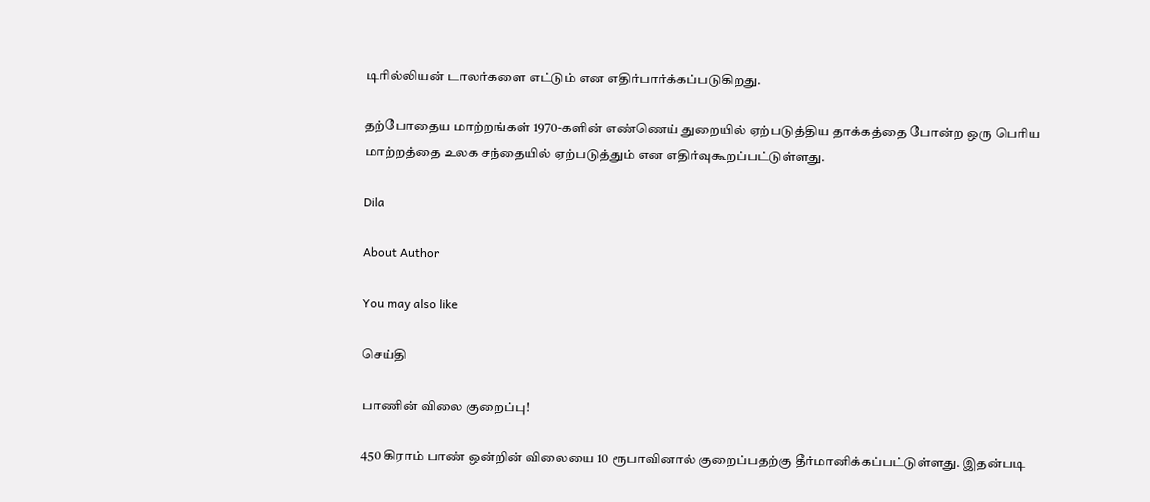டிரில்லியன் டாலர்களை எட்டும் என எதிர்பார்க்கப்படுகிறது.

தற்போதைய மாற்றங்கள் 1970-களின் எண்ணெய் துறையில் ஏற்படுத்திய தாக்கத்தை போன்ற ஒரு பெரிய மாற்றத்தை உலக சந்தையில் ஏற்படுத்தும் என எதிர்வுகூறப்பட்டுள்ளது.

Dila

About Author

You may also like

செய்தி

பாணின் விலை குறைப்பு!

450 கிராம் பாண் ஒன்றின் விலையை 10 ரூபாவினால் குறைப்பதற்கு தீர்மானிக்கப்பட்டுள்ளது. இதன்படி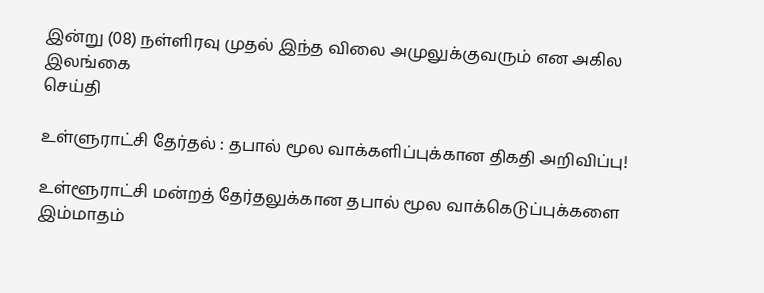இன்று (08) நள்ளிரவு முதல் இந்த விலை அமுலுக்குவரும் என அகில இலங்கை
செய்தி

உள்ளுராட்சி தேர்தல் : தபால் மூல வாக்களிப்புக்கான திகதி அறிவிப்பு!

உள்ளூராட்சி மன்றத் தேர்தலுக்கான தபால் மூல வாக்கெடுப்புக்களை இம்மாதம்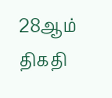28ஆம் திகதி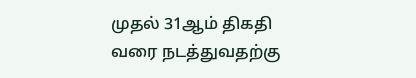முதல் 31ஆம் திகதி வரை நடத்துவதற்கு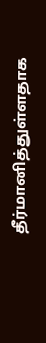தீர்மானித்துள்ளதாக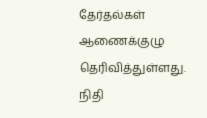தேர்தல்கள் ஆணைக்குழு தெரிவித்துள்ளது. நிதி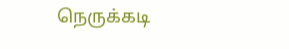நெருக்கடி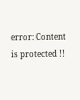error: Content is protected !!